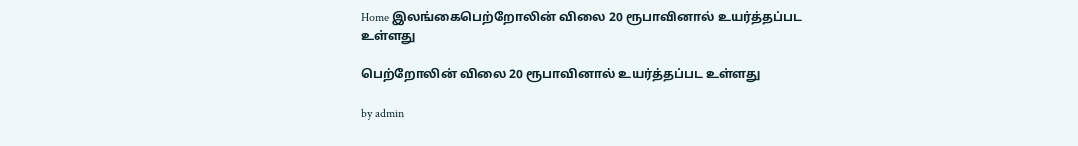Home இலங்கைபெற்றோலின் விலை 20 ரூபாவினால் உயர்த்தப்பட உள்ளது

பெற்றோலின் விலை 20 ரூபாவினால் உயர்த்தப்பட உள்ளது

by admin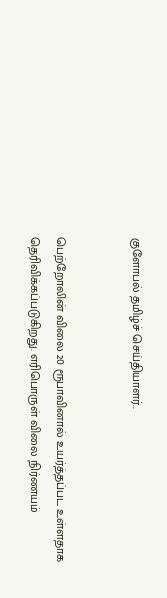குளோபல் தமிழ்ச் செய்தியாளர்..


பெற்றோலின் விலை 20 ரூபாவினால் உயர்த்தப்பட உள்ளதாக தெரிவிக்கப்படுகிறது. எரிபொருள் விலை நிர்ணயம்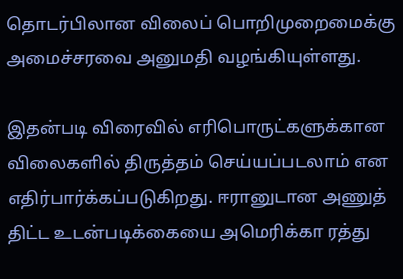தொடர்பிலான விலைப் பொறிமுறைமைக்கு அமைச்சரவை அனுமதி வழங்கியுள்ளது.

இதன்படி விரைவில் எரிபொருட்களுக்கான விலைகளில் திருத்தம் செய்யப்படலாம் என எதிர்பார்க்கப்படுகிறது. ஈரானுடான அணுத் திட்ட உடன்படிக்கையை அமெரிக்கா ரத்து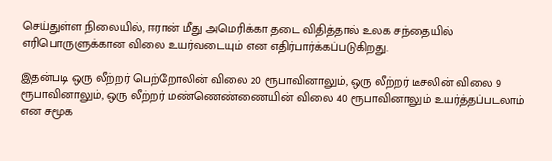செய்துள்ள நிலையில், ஈரான் மீது அமெரிக்கா தடை விதித்தால் உலக சந்தையில் எரிபொருளுக்கான விலை உயர்வடையும் என எதிர்பார்க்கப்படுகிறது.

இதன்படி ஒரு லீற்றர் பெற்றோலின் விலை 20 ரூபாவினாலும், ஒரு லீற்றர் டீசலின் விலை 9 ரூபாவினாலும், ஒரு லீற்றர் மண்ணெண்ணையின் விலை 40 ரூபாவினாலும் உயர்த்தப்படலாம் என சமூக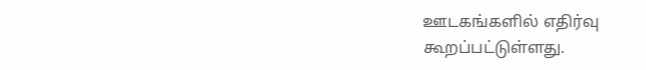ஊடகங்களில் எதிர்வு கூறப்பட்டுள்ளது.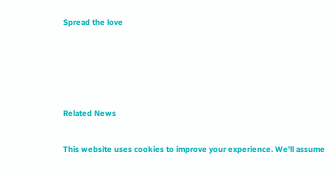Spread the love




Related News

This website uses cookies to improve your experience. We'll assume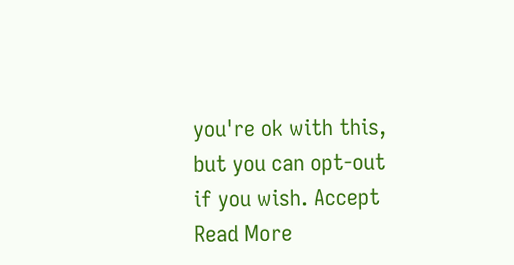you're ok with this, but you can opt-out if you wish. Accept Read More